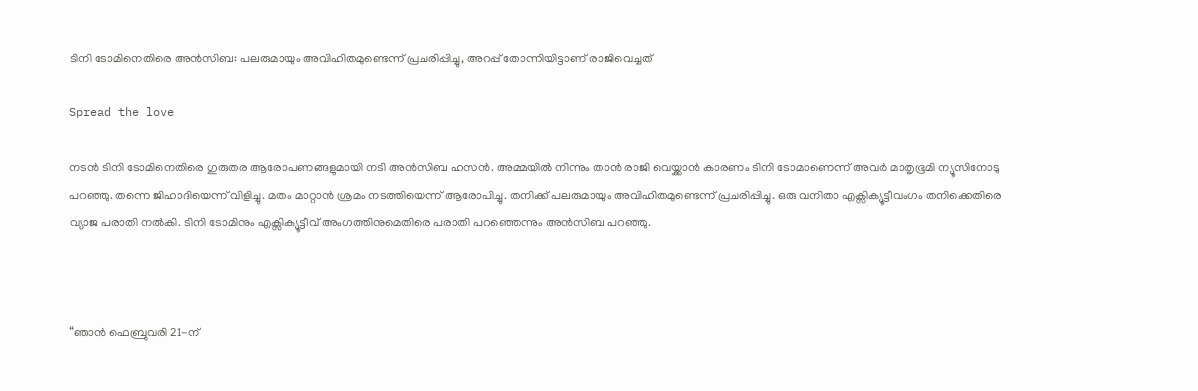ടിനി ടോമിനെതിരെ അൻസിബ: പലരുമായും അവിഹിതമുണ്ടെന്ന് പ്രചരിപ്പിച്ചു, അറപ്പ് തോന്നിയിട്ടാണ് രാജിവെച്ചത്

Spread the love

നടൻ ടിനി ടോമിനെതിരെ ഗുരുതര ആരോപണങ്ങളുമായി നടി അൻസിബ ഹസൻ. അമ്മയിൽ നിന്നും താൻ രാജി വെയ്ക്കാൻ കാരണം ടിനി ടോമാണെന്ന് അവർ മാതൃഭൂമി ന്യൂസിനോടു പറഞ്ഞു. തന്നെ ജിഹാദിയെന്ന് വിളിച്ചു. മതം മാറ്റാൻ ശ്രമം നടത്തിയെന്ന് ആരോപിച്ചു. തനിക്ക് പലരുമായും അവിഹിതമുണ്ടെന്ന് പ്രചരിപ്പിച്ചു. ഒരു വനിതാ എക്സിക്യൂട്ടീവംഗം തനിക്കെതിരെ വ്യാജ പരാതി നൽകി. ടിനി ടോമിനും എക്സിക്യൂട്ടീവ് അംഗത്തിനുമെതിരെ പരാതി പറഞ്ഞെന്നും അൻസിബ പറഞ്ഞു.



“ഞാൻ ഫെബ്രുവരി 21-ന്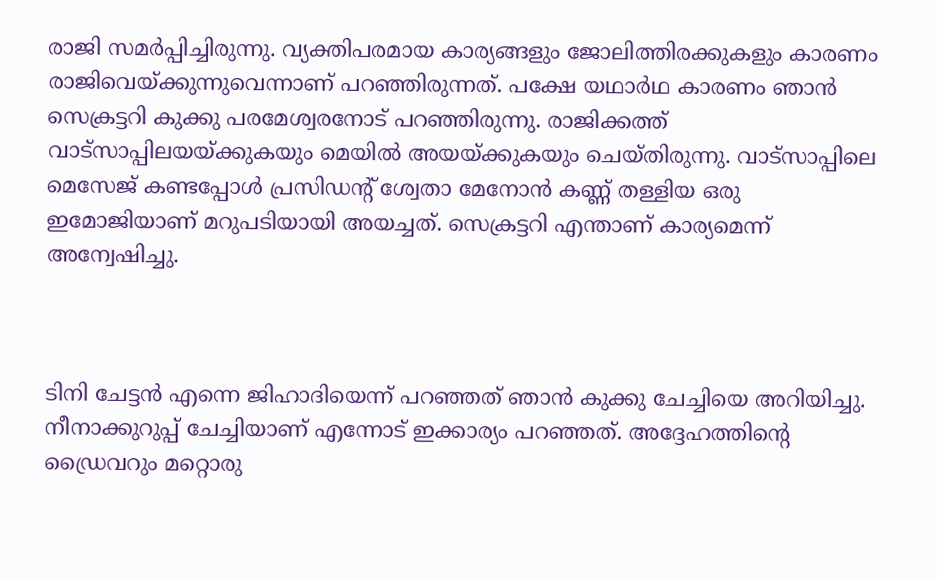രാജി സമർപ്പിച്ചിരുന്നു. വ്യക്തിപരമായ കാര്യങ്ങളും ജോലിത്തിരക്കുകളും കാരണം രാജിവെയ്ക്കുന്നുവെന്നാണ് പറഞ്ഞിരുന്നത്. പക്ഷേ യഥാർഥ കാരണം ഞാൻ സെക്രട്ടറി കുക്കു പരമേശ്വരനോട് പറഞ്ഞിരുന്നു. രാജിക്കത്ത് വാട്സാപ്പിലയയ്ക്കുകയും മെയിൽ അയയ്ക്കുകയും ചെയ്തിരുന്നു. വാട്സാപ്പിലെ മെസേജ് കണ്ടപ്പോൾ പ്രസിഡന്റ് ശ്വേതാ മേനോൻ കണ്ണ് തള്ളിയ ഒരു ഇമോജിയാണ് മറുപടിയായി അയച്ചത്. സെക്രട്ടറി എന്താണ് കാര്യമെന്ന് അന്വേഷിച്ചു.



ടിനി ചേട്ടൻ എന്നെ ജിഹാദിയെന്ന് പറഞ്ഞത് ഞാൻ കുക്കു ചേച്ചിയെ അറിയിച്ചു. നീനാക്കുറുപ്പ് ചേച്ചിയാണ് എന്നോട് ഇക്കാര്യം പറഞ്ഞത്. അദ്ദേഹത്തിന്റെ ഡ്രൈവറും മറ്റൊരു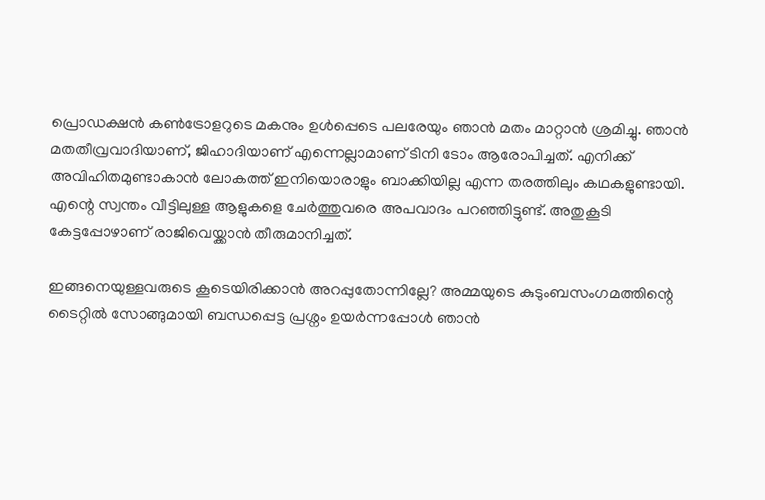പ്രൊഡക്ഷൻ കൺട്രോളറുടെ മകനും ഉൾപ്പെടെ പലരേയും ഞാൻ മതം മാറ്റാൻ ശ്രമിച്ചു. ഞാൻ മതതീവ്രവാദിയാണ്, ജിഹാദിയാണ് എന്നെല്ലാമാണ് ടിനി ടോം ആരോപിച്ചത്. എനിക്ക് അവിഹിതമുണ്ടാകാൻ ലോകത്ത് ഇനിയൊരാളും ബാക്കിയില്ല എന്ന തരത്തിലും കഥകളുണ്ടായി. എന്റെ സ്വന്തം വീട്ടിലുള്ള ആളുകളെ ചേർത്തുവരെ അപവാദം പറഞ്ഞിട്ടുണ്ട്. അതുകൂടി കേട്ടപ്പോഴാണ് രാജിവെയ്ക്കാൻ തീരുമാനിച്ചത്.

ഇങ്ങനെയുള്ളവരുടെ കൂടെയിരിക്കാൻ അറപ്പുതോന്നില്ലേ? അമ്മയുടെ കുടുംബസംഗമത്തിന്റെ ടൈറ്റിൽ സോങ്ങുമായി ബന്ധപ്പെട്ട പ്രശ്നം ഉയർന്നപ്പോൾ ഞാൻ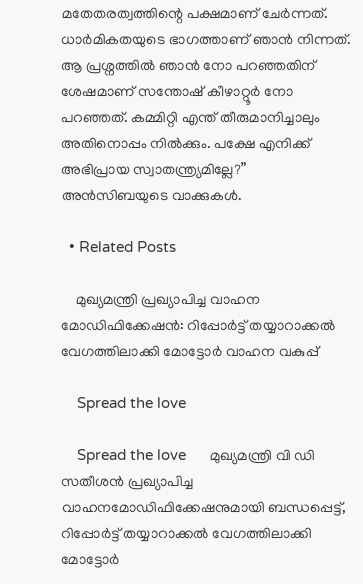മതേതരത്വത്തിന്റെ പക്ഷമാണ് ചേർന്നത്. ധാർമികതയുടെ ഭാഗത്താണ് ഞാൻ നിന്നത്. ആ പ്രശ്നത്തിൽ ഞാൻ നോ പറഞ്ഞതിന് ശേഷമാണ് സന്തോഷ് കീഴാറ്റൂർ നോ പറഞ്ഞത്. കമ്മിറ്റി എന്ത് തീരുമാനിച്ചാലും അതിനൊപ്പം നിൽക്കും. പക്ഷേ എനിക്ക് അഭിപ്രായ സ്വാതന്ത്ര്യമില്ലേ?” അൻസിബയുടെ വാക്കുകൾ.

  • Related Posts

    മുഖ്യമന്ത്രി പ്രഖ്യാപിച്ച വാഹന മോഡിഫിക്കേഷൻ: റിപ്പോർട്ട് തയ്യാറാക്കൽ വേഗത്തിലാക്കി മോട്ടോർ വാഹന വകുപ്പ്

    Spread the love

    Spread the love      മുഖ്യമന്ത്രി വി ഡി സതീശൻ പ്രഖ്യാപിച്ച വാഹനമോഡിഫിക്കേഷനുമായി ബന്ധപ്പെട്ട്, റിപ്പോർട്ട് തയ്യാറാക്കൽ വേഗത്തിലാക്കി മോട്ടോർ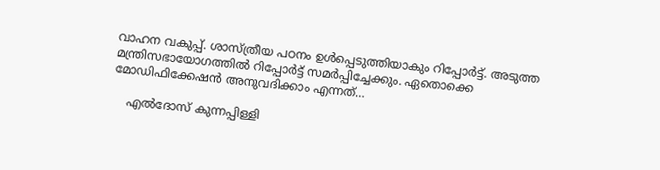വാഹന വകുപ്പ്. ശാസ്ത്രീയ പഠനം ഉൾപ്പെടുത്തിയാകും റിപ്പോർട്ട്. അടുത്ത മന്ത്രിസഭായോഗത്തിൽ റിപ്പോർട്ട് സമർപ്പിച്ചേക്കും. ഏതൊക്കെ മോഡിഫിക്കേഷൻ അനുവദിക്കാം എന്നത്…

    എല്‍ദോസ് കുന്നപ്പിള്ളി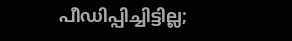പീഡിപ്പിച്ചിട്ടില്ല;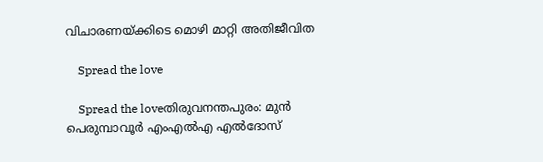വിചാരണയ്ക്കിടെ മൊഴി മാറ്റി അതിജീവിത

    Spread the love

    Spread the loveതിരുവനന്തപുരം: മുന്‍ പെരുമ്പാവൂര്‍ എംഎല്‍എ എല്‍ദോസ്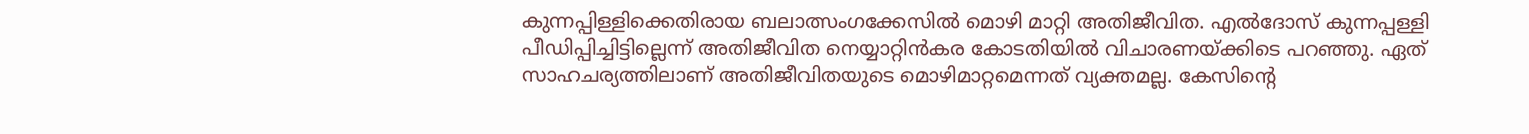കുന്നപ്പിള്ളിക്കെതിരായ ബലാത്സംഗക്കേസില്‍ മൊഴി മാറ്റി അതിജീവിത. എല്‍ദോസ് കുന്നപ്പള്ളി പീഡിപ്പിച്ചിട്ടില്ലെന്ന് അതിജീവിത നെയ്യാറ്റിന്‍കര കോടതിയില്‍ വിചാരണയ്ക്കിടെ പറഞ്ഞു. ഏത് സാഹചര്യത്തിലാണ് അതിജീവിതയുടെ മൊഴിമാറ്റമെന്നത് വ്യക്തമല്ല. കേസിന്റെ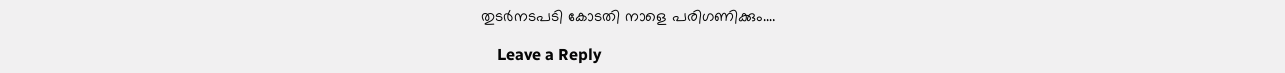തുടര്‍നടപടി കോടതി നാളെ പരിഗണിക്കും.…

    Leave a Reply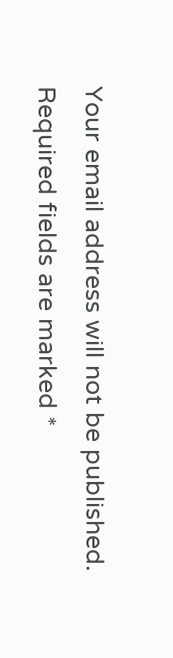Your email address will not be published. Required fields are marked *